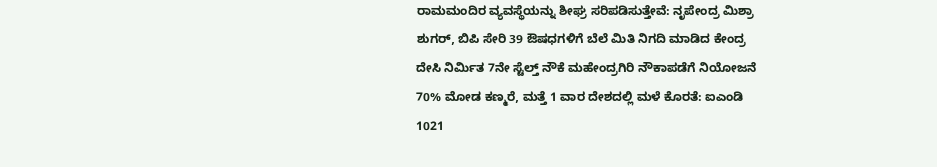ರಾಮಮಂದಿರ ವ್ಯವಸ್ಥೆಯನ್ನು ಶೀಘ್ರ ಸರಿಪಡಿಸುತ್ತೇವೆ: ನೃಪೇಂದ್ರ ಮಿಶ್ರಾ
ಶುಗರ್, ಬಿಪಿ ಸೇರಿ 39 ಔಷಧಗಳಿಗೆ ಬೆಲೆ ಮಿತಿ ನಿಗದಿ ಮಾಡಿದ ಕೇಂದ್ರ
ದೇಸಿ ನಿರ್ಮಿತ 7ನೇ ಸ್ಟೆಲ್ತ್ ನೌಕೆ ಮಹೇಂದ್ರಗಿರಿ ನೌಕಾಪಡೆಗೆ ನಿಯೋಜನೆ
70% ಮೋಡ ಕಣ್ಮರೆ, ಮತ್ತೆ 1 ವಾರ ದೇಶದಲ್ಲಿ ಮಳೆ ಕೊರತೆ: ಐಎಂಡಿ
1021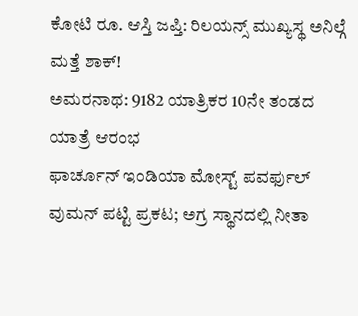ಕೋಟಿ ರೂ. ಆಸ್ತಿ ಜಪ್ತಿ: ರಿಲಯನ್ಸ್ ಮುಖ್ಯಸ್ಥ ಅನಿಲ್ಗೆ ಮತ್ತೆ ಶಾಕ್!
ಅಮರನಾಥ: 9182 ಯಾತ್ರಿಕರ 10ನೇ ತಂಡದ ಯಾತ್ರೆ ಆರಂಭ
ಫಾರ್ಚೂನ್ ಇಂಡಿಯಾ ಮೋಸ್ಟ್ ಪವರ್ಫುಲ್ ವುಮನ್ ಪಟ್ಟಿ ಪ್ರಕಟ; ಅಗ್ರ ಸ್ಥಾನದಲ್ಲಿ ನೀತಾ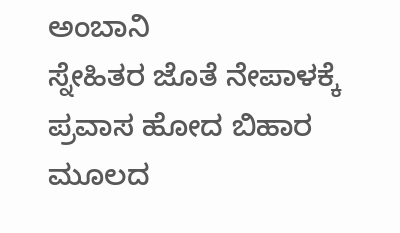ಅಂಬಾನಿ
ಸ್ನೇಹಿತರ ಜೊತೆ ನೇಪಾಳಕ್ಕೆ ಪ್ರವಾಸ ಹೋದ ಬಿಹಾರ ಮೂಲದ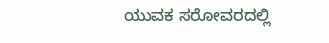ಯುವಕ ಸರೋವರದಲ್ಲಿ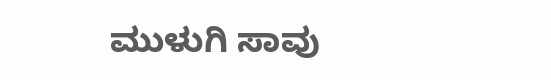ಮುಳುಗಿ ಸಾವು